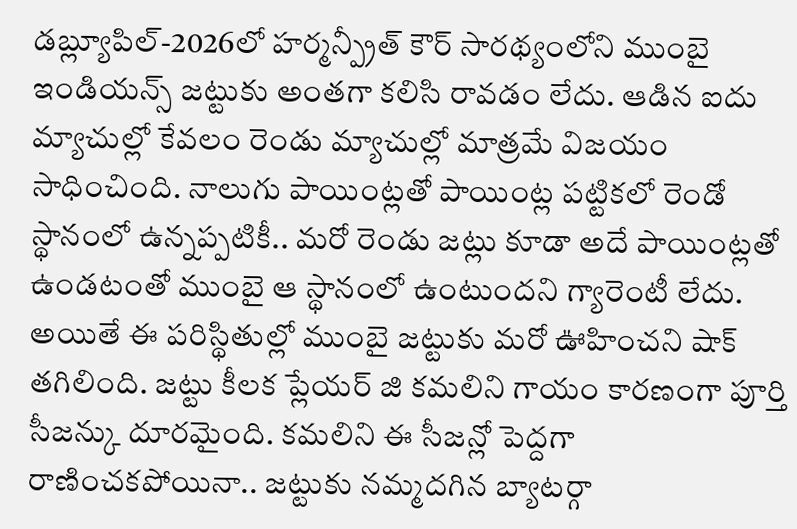డబ్ల్యూపిల్-2026లో హర్మన్ప్రీత్ కౌర్ సారథ్యంలోని ముంబై ఇండియన్స్ జట్టుకు అంతగా కలిసి రావడం లేదు. ఆడిన ఐదు మ్యాచుల్లో కేవలం రెండు మ్యాచుల్లో మాత్రమే విజయం సాధించింది. నాలుగు పాయింట్లతో పాయింట్ల పట్టికలో రెండో స్థానంలో ఉన్నప్పటికీ.. మరో రెండు జట్లు కూడా అదే పాయింట్లతో ఉండటంతో ముంబై ఆ స్థానంలో ఉంటుందని గ్యారెంటీ లేదు.
అయితే ఈ పరిస్థితుల్లో ముంబై జట్టుకు మరో ఊహించని షాక్ తగిలింది. జట్టు కీలక ప్లేయర్ జి కమలిని గాయం కారణంగా పూర్తి సీజన్కు దూరమైంది. కమలిని ఈ సీజన్లో పెద్దగా రాణించకపోయినా.. జట్టుకు నమ్మదగిన బ్యాటర్గా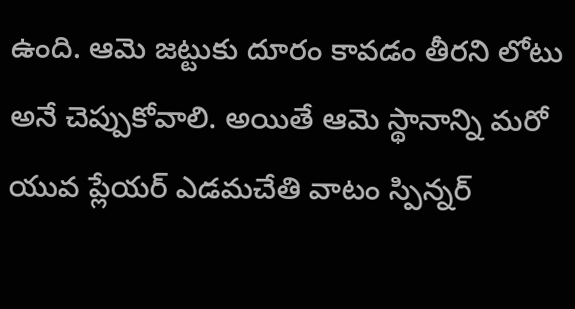ఉంది. ఆమె జట్టుకు దూరం కావడం తీరని లోటు అనే చెప్పుకోవాలి. అయితే ఆమె స్థానాన్ని మరో యువ ప్లేయర్ ఎడమచేతి వాటం స్పిన్నర్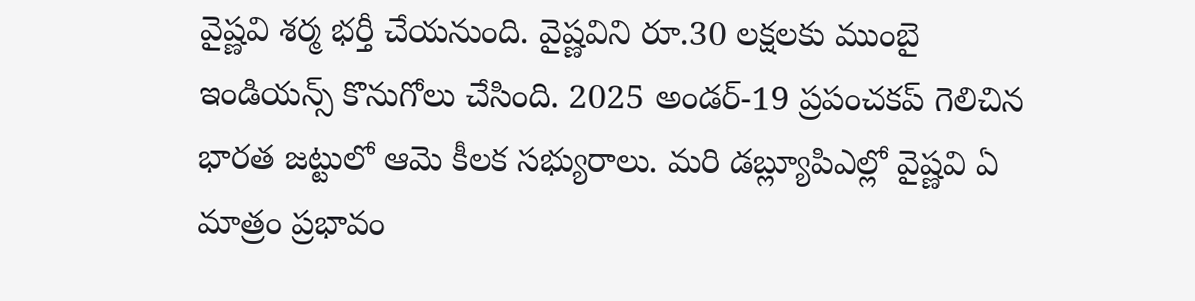వైష్ణవి శర్మ భర్తీ చేయనుంది. వైష్ణవిని రూ.30 లక్షలకు ముంబై ఇండియన్స్ కొనుగోలు చేసింది. 2025 అండర్-19 ప్రపంచకప్ గెలిచిన భారత జట్టులో ఆమె కీలక సభ్యురాలు. మరి డబ్ల్యూపిఎల్లో వైష్ణవి ఏ మాత్రం ప్రభావం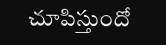చూపిస్తుందో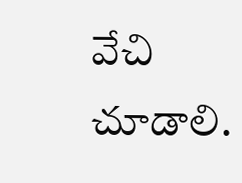వేచి చూడాలి.